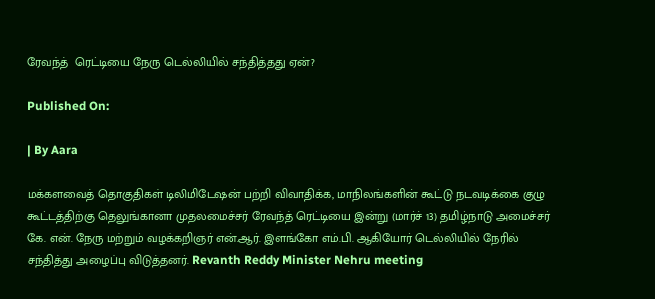ரேவந்த்  ரெட்டியை நேரு டெல்லியில் சந்தித்தது ஏன்?

Published On:

| By Aara

மக்களவைத் தொகுதிகள் டிலிமிடேஷன் பற்றி விவாதிக்க, மாநிலங்களின் கூட்டு நடவடிக்கை குழு கூட்டத்திற்கு தெலுங்கானா முதலமைச்சர் ரேவந்த் ரெட்டியை இன்று (மார்ச் 13) தமிழ்நாடு அமைச்சர் கே. என். நேரு மற்றும் வழக்கறிஞர் என்.ஆர். இளங்கோ எம்.பி. ஆகியோர் டெல்லியில் நேரில் சந்தித்து அழைப்பு விடுத்தனர். Revanth Reddy Minister Nehru meeting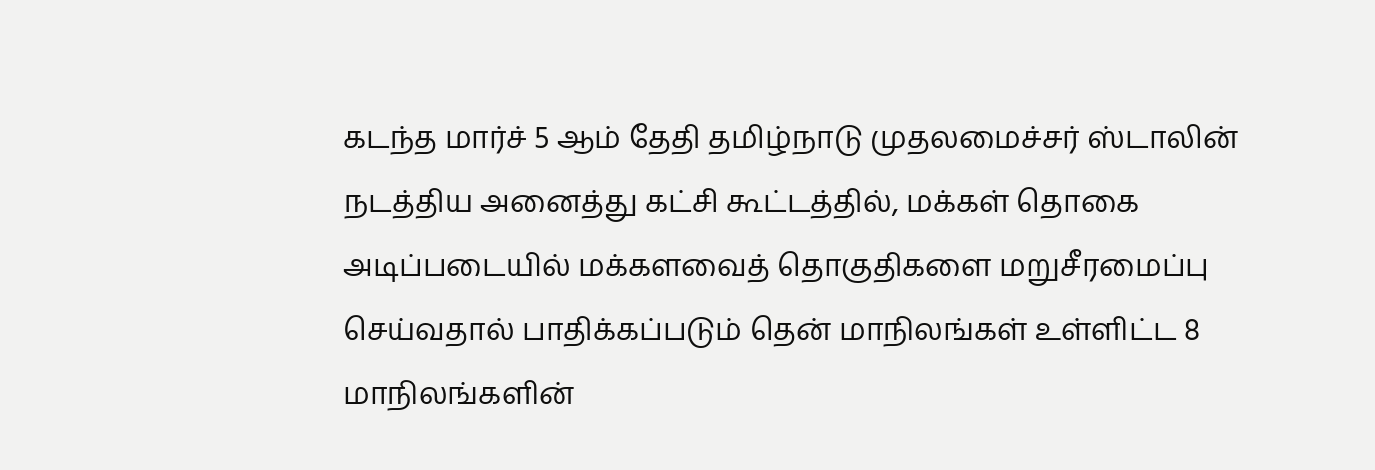கடந்த மார்ச் 5 ஆம் தேதி தமிழ்நாடு முதலமைச்சர் ஸ்டாலின் நடத்திய அனைத்து கட்சி கூட்டத்தில், மக்கள் தொகை அடிப்படையில் மக்களவைத் தொகுதிகளை மறுசீரமைப்பு செய்வதால் பாதிக்கப்படும் தென் மாநிலங்கள் உள்ளிட்ட 8 மாநிலங்களின்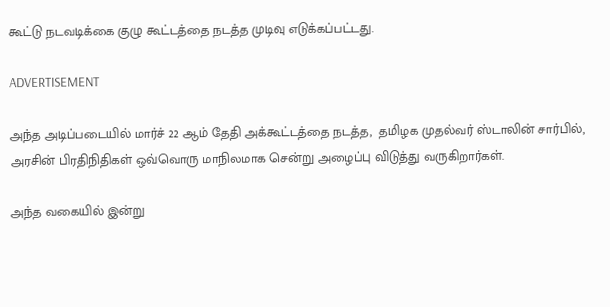கூட்டு நடவடிக்கை குழு கூட்டத்தை நடத்த முடிவு எடுக்கப்பட்டது.

ADVERTISEMENT

அந்த அடிப்படையில் மார்ச் 22 ஆம் தேதி அக்கூட்டத்தை நடத்த,  தமிழக முதல்வர் ஸ்டாலின் சார்பில், அரசின் பிரதிநிதிகள் ஒவ்வொரு மாநிலமாக சென்று அழைப்பு விடுத்து வருகிறார்கள்.

அந்த வகையில் இன்று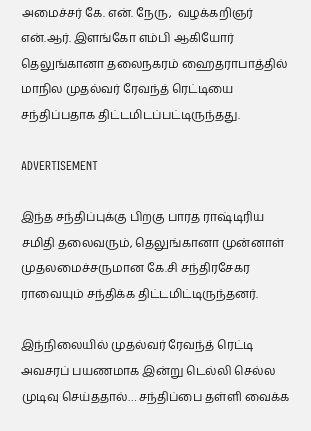அமைச்சர் கே. என். நேரு,  வழக்கறிஞர் என்.ஆர். இளங்கோ எம்பி ஆகியோர் தெலுங்கானா தலைநகரம் ஹைதராபாத்தில் மாநில முதல்வர் ரேவந்த் ரெட்டியை சந்திப்பதாக திட்டமிடப்பட்டிருந்தது.

ADVERTISEMENT

இந்த சந்திப்புக்கு பிறகு பாரத ராஷ்டிரிய சமிதி தலைவரும், தெலுங்கானா முன்னாள் முதலமைச்சருமான கே.சி சந்திரசேகர ராவையும் சந்திக்க திட்டமிட்டிருந்தனர்.

இந்நிலையில் முதல்வர் ரேவந்த் ரெட்டி அவசரப் பயணமாக இன்று டெல்லி செல்ல முடிவு செய்ததால்… சந்திப்பை தள்ளி வைக்க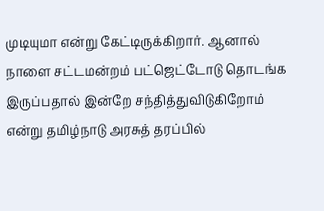முடியுமா என்று கேட்டிருக்கிறார். ஆனால் நாளை சட்டமன்றம் பட்ஜெட்டோடு தொடங்க இருப்பதால் இன்றே சந்தித்துவிடுகிறோம் என்று தமிழ்நாடு அரசுத் தரப்பில்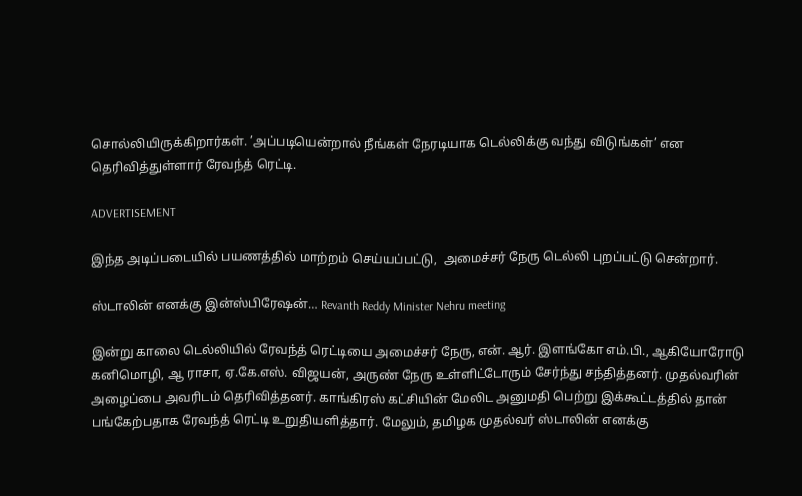சொல்லியிருக்கிறார்கள். ’அப்படியென்றால் நீங்கள் நேரடியாக டெல்லிக்கு வந்து விடுங்கள்’ என தெரிவித்துள்ளார் ரேவந்த் ரெட்டி.

ADVERTISEMENT

இந்த அடிப்படையில் பயணத்தில் மாற்றம் செய்யப்பட்டு,  அமைச்சர் நேரு டெல்லி புறப்பட்டு சென்றார்.

ஸ்டாலின் எனக்கு இன்ஸ்பிரேஷன்… Revanth Reddy Minister Nehru meeting

இன்று காலை டெல்லியில் ரேவந்த் ரெட்டியை அமைச்சர் நேரு, என். ஆர். இளங்கோ எம்.பி., ஆகியோரோடு கனிமொழி, ஆ ராசா, ஏ.கே.எஸ். விஜயன், அருண் நேரு உள்ளிட்டோரும் சேர்ந்து சந்தித்தனர். முதல்வரின் அழைப்பை அவரிடம் தெரிவித்தனர். காங்கிரஸ் கட்சியின் மேலிட அனுமதி பெற்று இக்கூட்டத்தில் தான் பங்கேற்பதாக ரேவந்த் ரெட்டி உறுதியளித்தார். மேலும், தமிழக முதல்வர் ஸ்டாலின் எனக்கு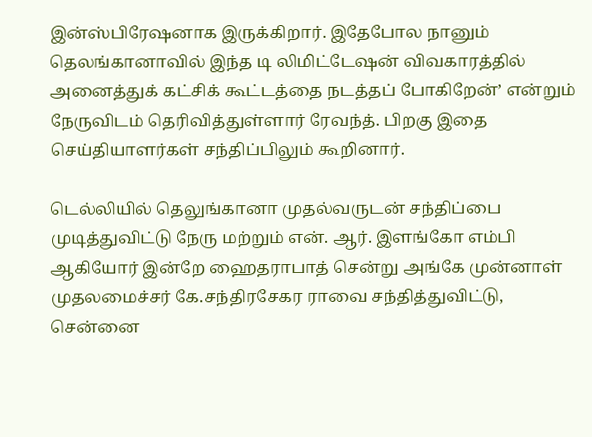இன்ஸ்பிரேஷனாக இருக்கிறார். இதேபோல நானும் தெலங்கானாவில் இந்த டி லிமிட்டேஷன் விவகாரத்தில் அனைத்துக் கட்சிக் கூட்டத்தை நடத்தப் போகிறேன்’ என்றும் நேருவிடம் தெரிவித்துள்ளார் ரேவந்த். பிறகு இதை செய்தியாளர்கள் சந்திப்பிலும் கூறினார்.

டெல்லியில் தெலுங்கானா முதல்வருடன் சந்திப்பை முடித்துவிட்டு நேரு மற்றும் என். ஆர். இளங்கோ எம்பி ஆகியோர் இன்றே ஹைதராபாத் சென்று அங்கே முன்னாள் முதலமைச்சர் கே.சந்திரசேகர ராவை சந்தித்துவிட்டு,  சென்னை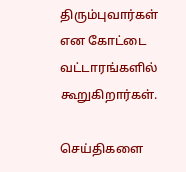திரும்புவார்கள் என கோட்டை வட்டாரங்களில் கூறுகிறார்கள்.

செய்திகளை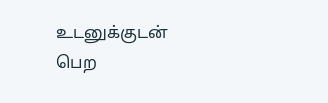உடனுக்குடன் பெற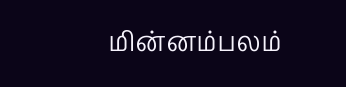மின்னம்பலம்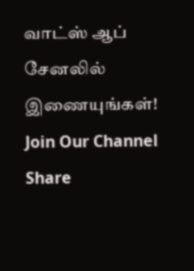வாட்ஸ் ஆப் சேனலில் இணையுங்கள்!
Join Our Channel
Share